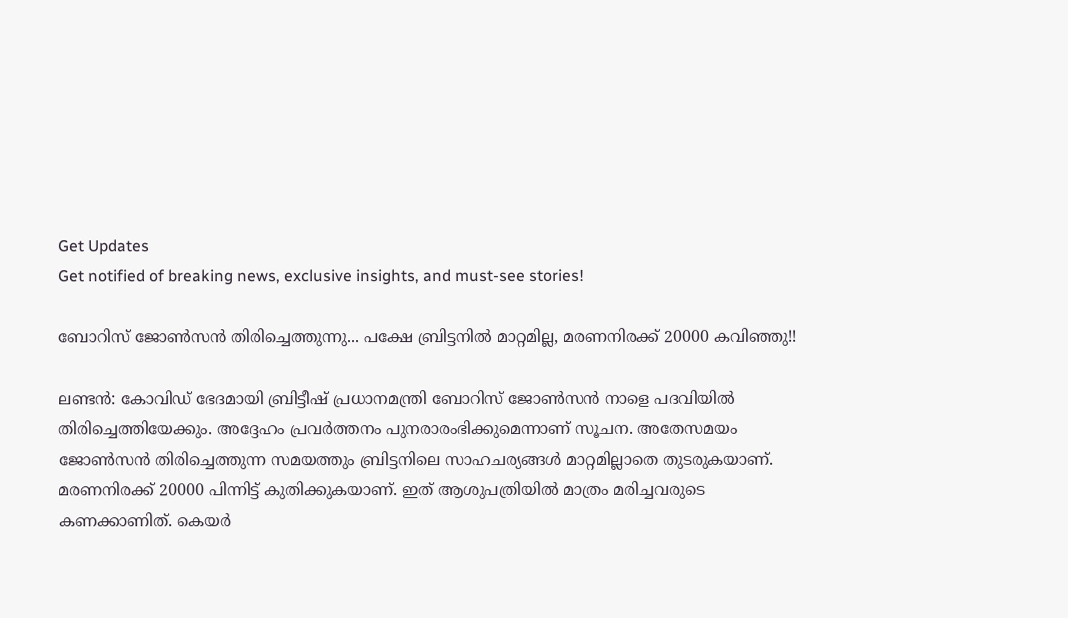Get Updates
Get notified of breaking news, exclusive insights, and must-see stories!

ബോറിസ് ജോണ്‍സന്‍ തിരിച്ചെത്തുന്നു... പക്ഷേ ബ്രിട്ടനില്‍ മാറ്റമില്ല, മരണനിരക്ക് 20000 കവിഞ്ഞു!!

ലണ്ടന്‍: കോവിഡ് ഭേദമായി ബ്രിട്ടീഷ് പ്രധാനമന്ത്രി ബോറിസ് ജോണ്‍സന്‍ നാളെ പദവിയില്‍ തിരിച്ചെത്തിയേക്കും. അദ്ദേഹം പ്രവര്‍ത്തനം പുനരാരംഭിക്കുമെന്നാണ് സൂചന. അതേസമയം ജോണ്‍സന്‍ തിരിച്ചെത്തുന്ന സമയത്തും ബ്രിട്ടനിലെ സാഹചര്യങ്ങള്‍ മാറ്റമില്ലാതെ തുടരുകയാണ്. മരണനിരക്ക് 20000 പിന്നിട്ട് കുതിക്കുകയാണ്. ഇത് ആശുപത്രിയില്‍ മാത്രം മരിച്ചവരുടെ കണക്കാണിത്. കെയര്‍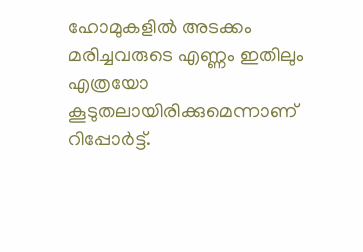ഹോമുകളില്‍ അടക്കം മരിച്ചവരുടെ എണ്ണം ഇതിലും എത്രയോ കൂടുതലായിരിക്കുമെന്നാണ് റിപ്പോര്‍ട്ട്.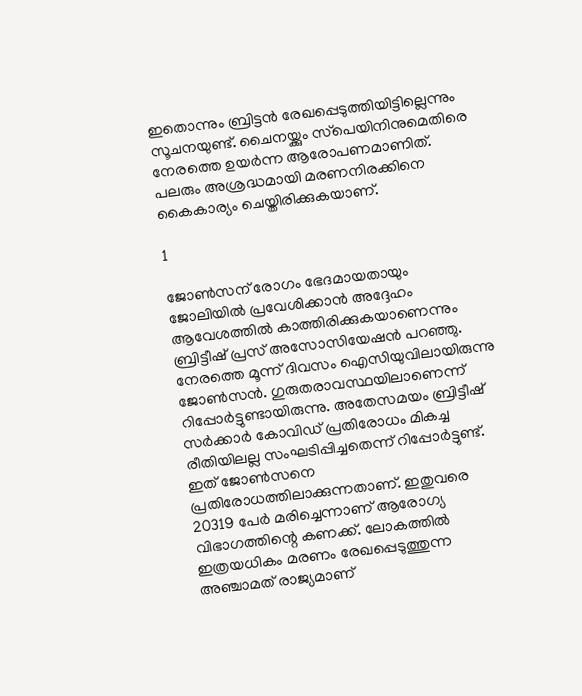ഇതൊന്നും ബ്രിട്ടന്‍ രേഖപ്പെടുത്തിയിട്ടില്ലെന്നും സൂചനയുണ്ട്. ചൈനയ്ക്കും സ്‌പെയിനിനുമെതിരെ നേരത്തെ ഉയര്‍ന്ന ആരോപണമാണിത്. പലരും അശ്രദ്ധമായി മരണനിരക്കിനെ കൈകാര്യം ചെയ്തിരിക്കുകയാണ്.

1

ജോണ്‍സന് രോഗം ഭേദമായതായും ജോലിയില്‍ പ്രവേശിക്കാന്‍ അദ്ദേഹം ആവേശത്തില്‍ കാത്തിരിക്കുകയാണെന്നും ബ്രിട്ടീഷ് പ്രസ് അസോസിയേഷന്‍ പറഞ്ഞു. നേരത്തെ മൂന്ന് ദിവസം ഐസിയുവിലായിരുന്നു ജോണ്‍സന്‍. ഗുരുതരാവസ്ഥയിലാണെന്ന് റിപ്പോര്‍ട്ടുണ്ടായിരുന്നു. അതേസമയം ബ്രിട്ടീഷ് സര്‍ക്കാര്‍ കോവിഡ് പ്രതിരോധം മികച്ച രീതിയിലല്ല സംഘടിപ്പിച്ചതെന്ന് റിപ്പോര്‍ട്ടുണ്ട്. ഇത് ജോണ്‍സനെ പ്രതിരോധത്തിലാക്കുന്നതാണ്. ഇതുവരെ 20319 പേര്‍ മരിച്ചെന്നാണ് ആരോഗ്യ വിഭാഗത്തിന്റെ കണക്ക്. ലോകത്തില്‍ ഇത്രയധികം മരണം രേഖപ്പെടുത്തുന്ന അഞ്ചാമത് രാജ്യമാണ്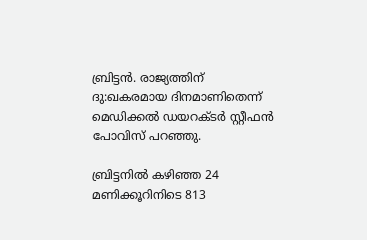ബ്രിട്ടന്‍. രാജ്യത്തിന് ദു:ഖകരമായ ദിനമാണിതെന്ന് മെഡിക്കല്‍ ഡയറക്ടര്‍ സ്റ്റീഫന്‍ പോവിസ് പറഞ്ഞു.

ബ്രിട്ടനില്‍ കഴിഞ്ഞ 24 മണിക്കൂറിനിടെ 813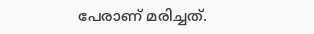പേരാണ് മരിച്ചത്.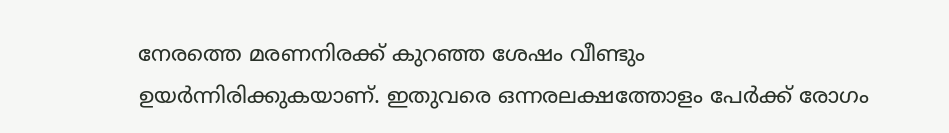നേരത്തെ മരണനിരക്ക് കുറഞ്ഞ ശേഷം വീണ്ടും ഉയര്‍ന്നിരിക്കുകയാണ്. ഇതുവരെ ഒന്നരലക്ഷത്തോളം പേര്‍ക്ക് രോഗം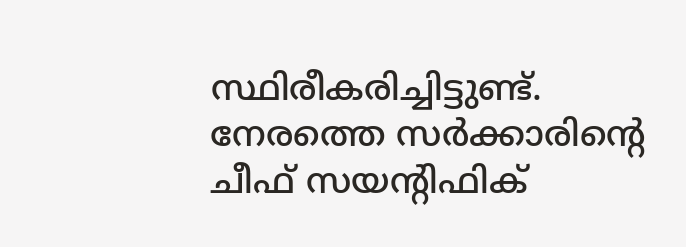സ്ഥിരീകരിച്ചിട്ടുണ്ട്. നേരത്തെ സര്‍ക്കാരിന്റെ ചീഫ് സയന്റിഫിക്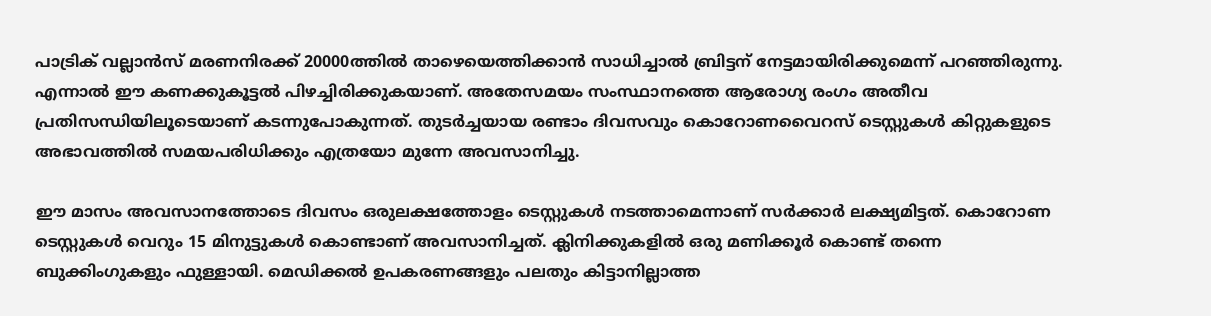പാട്രിക് വല്ലാന്‍സ് മരണനിരക്ക് 20000ത്തില്‍ താഴെയെത്തിക്കാന്‍ സാധിച്ചാല്‍ ബ്രിട്ടന് നേട്ടമായിരിക്കുമെന്ന് പറഞ്ഞിരുന്നു. എന്നാല്‍ ഈ കണക്കുകൂട്ടല്‍ പിഴച്ചിരിക്കുകയാണ്. അതേസമയം സംസ്ഥാനത്തെ ആരോഗ്യ രംഗം അതീവ പ്രതിസന്ധിയിലൂടെയാണ് കടന്നുപോകുന്നത്. തുടര്‍ച്ചയായ രണ്ടാം ദിവസവും കൊറോണവൈറസ് ടെസ്റ്റുകള്‍ കിറ്റുകളുടെ അഭാവത്തില്‍ സമയപരിധിക്കും എത്രയോ മുന്നേ അവസാനിച്ചു.

ഈ മാസം അവസാനത്തോടെ ദിവസം ഒരുലക്ഷത്തോളം ടെസ്റ്റുകള്‍ നടത്താമെന്നാണ് സര്‍ക്കാര്‍ ലക്ഷ്യമിട്ടത്. കൊറോണ ടെസ്റ്റുകള്‍ വെറും 15 മിനുട്ടുകള്‍ കൊണ്ടാണ് അവസാനിച്ചത്. ക്ലിനിക്കുകളില്‍ ഒരു മണിക്കൂര്‍ കൊണ്ട് തന്നെ ബുക്കിംഗുകളും ഫുള്ളായി. മെഡിക്കല്‍ ഉപകരണങ്ങളും പലതും കിട്ടാനില്ലാത്ത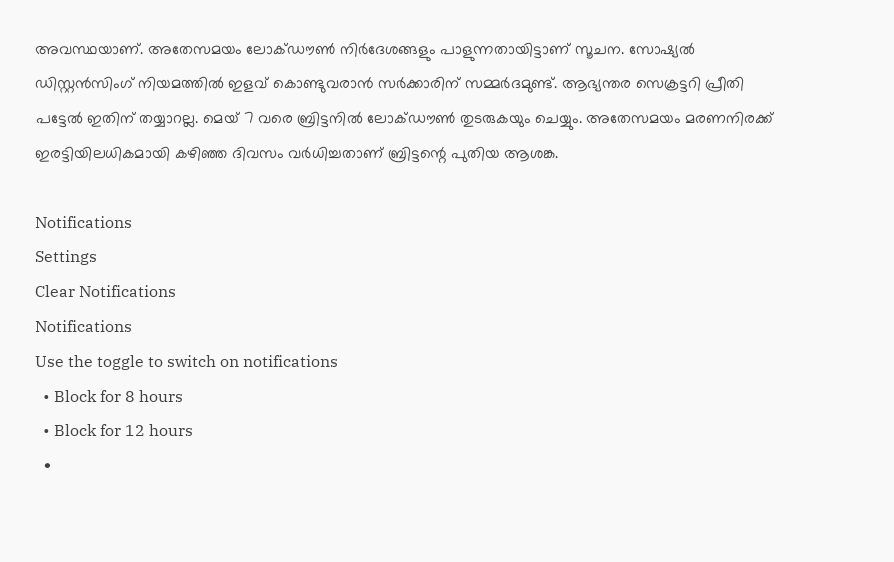അവസ്ഥയാണ്. അതേസമയം ലോക്ഡൗണ്‍ നിര്‍ദേശങ്ങളും പാളുന്നതായിട്ടാണ് സൂചന. സോഷ്യല്‍ ഡിസ്റ്റന്‍സിംഗ് നിയമത്തില്‍ ഇളവ് കൊണ്ടുവരാന്‍ സര്‍ക്കാരിന് സമ്മര്‍ദമുണ്ട്. ആഭ്യന്തര സെക്രട്ടറി പ്രീതി പട്ടേല്‍ ഇതിന് തയ്യാറല്ല. മെയ് 7 വരെ ബ്രിട്ടനില്‍ ലോക്ഡൗണ്‍ തുടരുകയും ചെയ്യും. അതേസമയം മരണനിരക്ക് ഇരട്ടിയിലധികമായി കഴിഞ്ഞ ദിവസം വര്‍ധിച്ചതാണ് ബ്രിട്ടന്റെ പുതിയ ആശങ്ക.

Notifications
Settings
Clear Notifications
Notifications
Use the toggle to switch on notifications
  • Block for 8 hours
  • Block for 12 hours
  •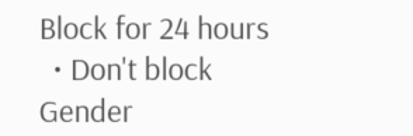Block for 24 hours
  • Don't block
Gender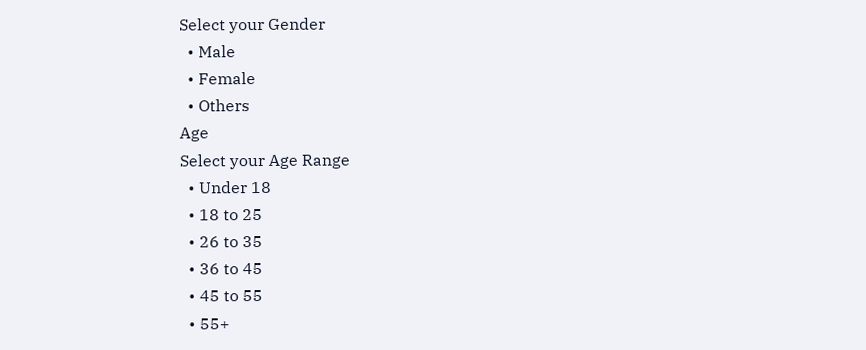Select your Gender
  • Male
  • Female
  • Others
Age
Select your Age Range
  • Under 18
  • 18 to 25
  • 26 to 35
  • 36 to 45
  • 45 to 55
  • 55+